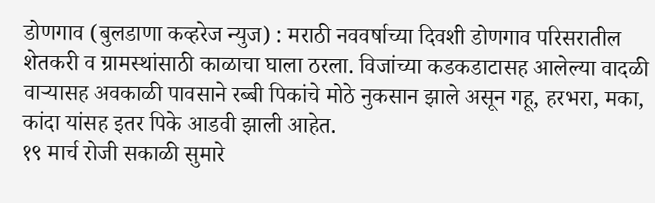डोणगाव (बुलडाणा कव्हरेज न्युज) : मराठी नववर्षाच्या दिवशी डोणगाव परिसरातील शेतकरी व ग्रामस्थांसाठी काळाचा घाला ठरला. विजांच्या कडकडाटासह आलेल्या वादळी वाऱ्यासह अवकाळी पावसाने रब्बी पिकांचे मोठे नुकसान झाले असून गहू, हरभरा, मका, कांदा यांसह इतर पिके आडवी झाली आहेत.
१९ मार्च रोजी सकाळी सुमारे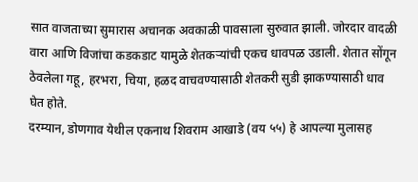सात वाजताच्या सुमारास अचानक अवकाळी पावसाला सुरुवात झाली. जोरदार वादळी वारा आणि विजांचा कडकडाट यामुळे शेतकऱ्यांची एकच धावपळ उडाली. शेतात सोंगून ठेवलेला गहू, हरभरा, चिया, हळद वाचवण्यासाठी शेतकरी सुडी झाकण्यासाठी धाव घेत होते.
दरम्यान, डोणगाव येथील एकनाथ शिवराम आखाडे (वय ५५) हे आपल्या मुलासह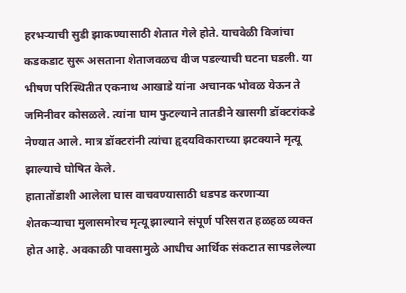हरभऱ्याची सुडी झाकण्यासाठी शेतात गेले होते. याचवेळी विजांचा कडकडाट सुरू असताना शेताजवळच वीज पडल्याची घटना घडली. या भीषण परिस्थितीत एकनाथ आखाडे यांना अचानक भोवळ येऊन ते जमिनीवर कोसळले. त्यांना घाम फुटल्याने तातडीने खासगी डॉक्टरांकडे नेण्यात आले. मात्र डॉक्टरांनी त्यांचा हृदयविकाराच्या झटक्याने मृत्यू झाल्याचे घोषित केले.
हातातोंडाशी आलेला घास वाचवण्यासाठी धडपड करणाऱ्या शेतकऱ्याचा मुलासमोरच मृत्यू झाल्याने संपूर्ण परिसरात हळहळ व्यक्त होत आहे. अवकाळी पावसामुळे आधीच आर्थिक संकटात सापडलेल्या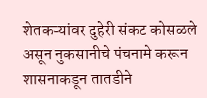शेतकऱ्यांवर दुहेरी संकट कोसळले असून नुकसानीचे पंचनामे करून शासनाकडून तातडीने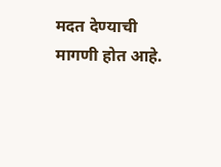मदत देण्याची मागणी होत आहे.